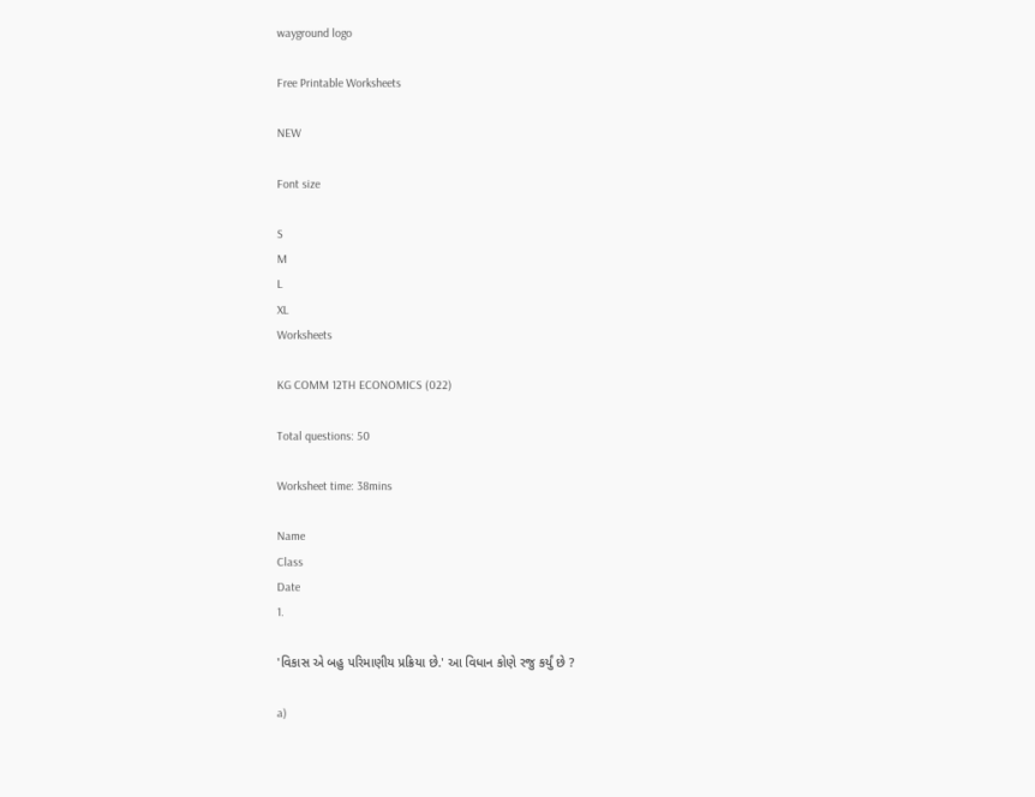wayground logo

Free Printable Worksheets

NEW

Font size

S
M
L
XL
Worksheets

KG COMM 12TH ECONOMICS (022)

Total questions: 50

Worksheet time: 38mins

Name
Class
Date
1.

'વિકાસ એ બહુ પરિમાણીય પ્રક્રિયા છે.' આ વિધાન કોણે રજુ કર્યું છે ?

a)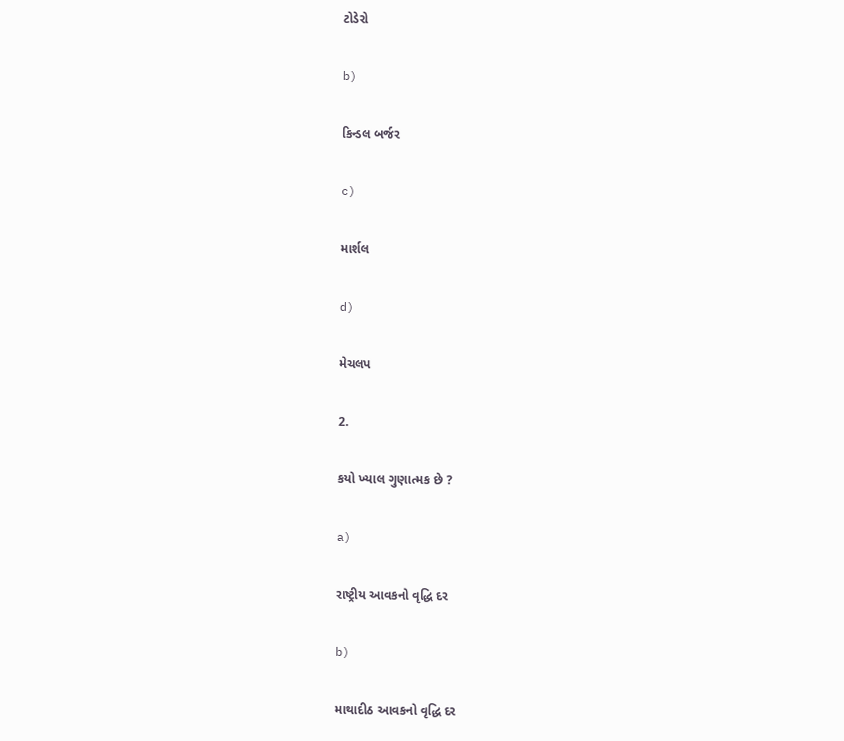ટોડેરો

b)

કિન્ડલ બર્જર

c)

માર્શલ

d)

મેચલપ

2.

કયો ખ્યાલ ગુણાત્મક છે ?

a)

રાષ્ટ્રીય આવકનો વૃદ્ધિ દર

b)

માથાદીઠ આવકનો વૃદ્ધિ દર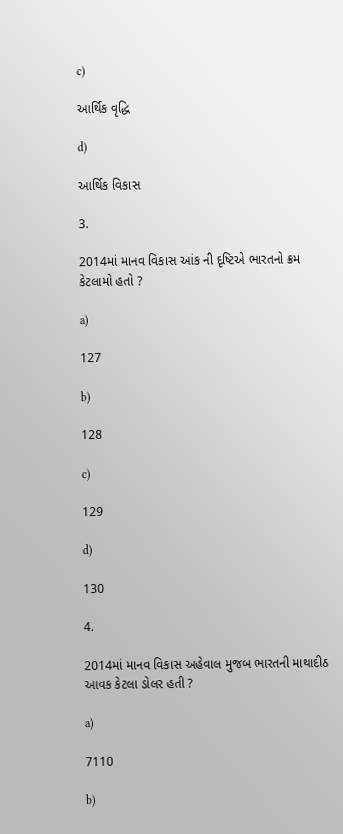c)

આર્થિક વૃદ્ધિ

d)

આર્થિક વિકાસ

3.

2014માં માનવ વિકાસ આંક ની દૃષ્ટિએ ભારતનો ક્રમ કેટલામો હતો ?

a)

127

b)

128

c)

129

d)

130

4.

2014માં માનવ વિકાસ અહેવાલ મુજબ ભારતની માથાદીઠ આવક કેટલા ડોલર હતી ?

a)

7110

b)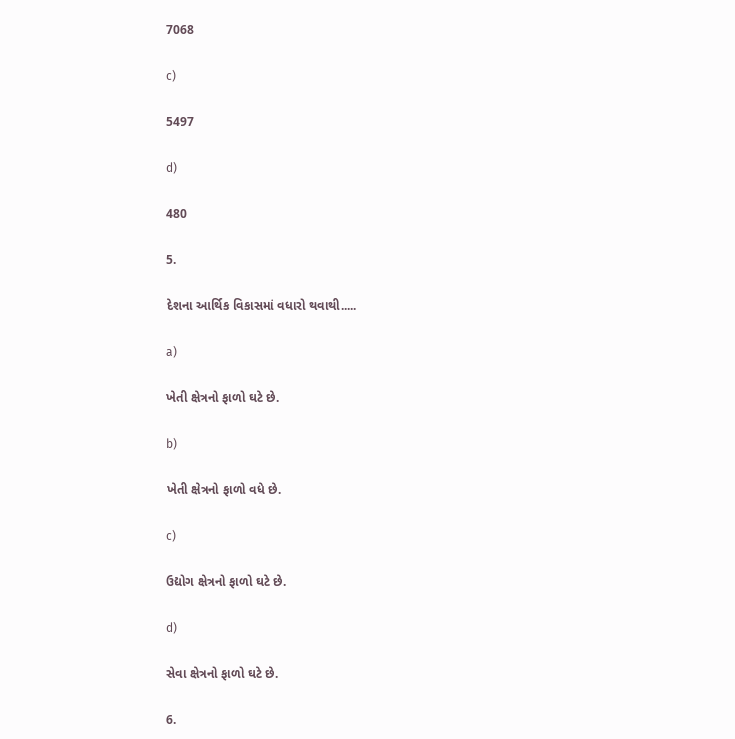7068

c)

5497

d)

480

5.

દેશના આર્થિક વિકાસમાં વધારો થવાથી.....

a)

ખેતી ક્ષેત્રનો ફાળો ઘટે છે.

b)

ખેતી ક્ષેત્રનો ફાળો વધે છે.

c)

ઉદ્યોગ ક્ષેત્રનો ફાળો ઘટે છે.

d)

સેવા ક્ષેત્રનો ફાળો ઘટે છે.

6.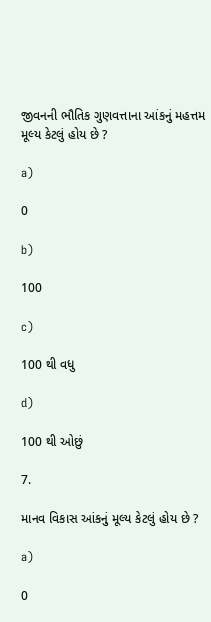જીવનની ભૌતિક ગુણવત્તાના આંકનું મહત્તમ મૂલ્ય કેટલું હોય છે ?

a)

0

b)

100

c)

100 થી વધુ

d)

100 થી ઓછું

7.

માનવ વિકાસ આંકનું મૂલ્ય કેટલું હોય છે ?

a)

0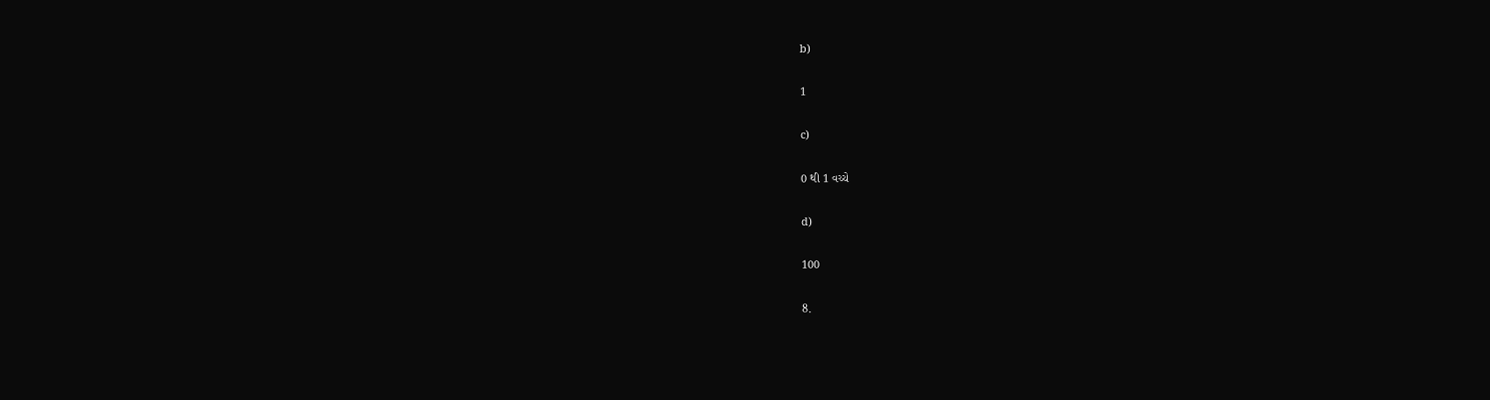b)

1

c)

0 થી 1 વચ્ચે

d)

100

8.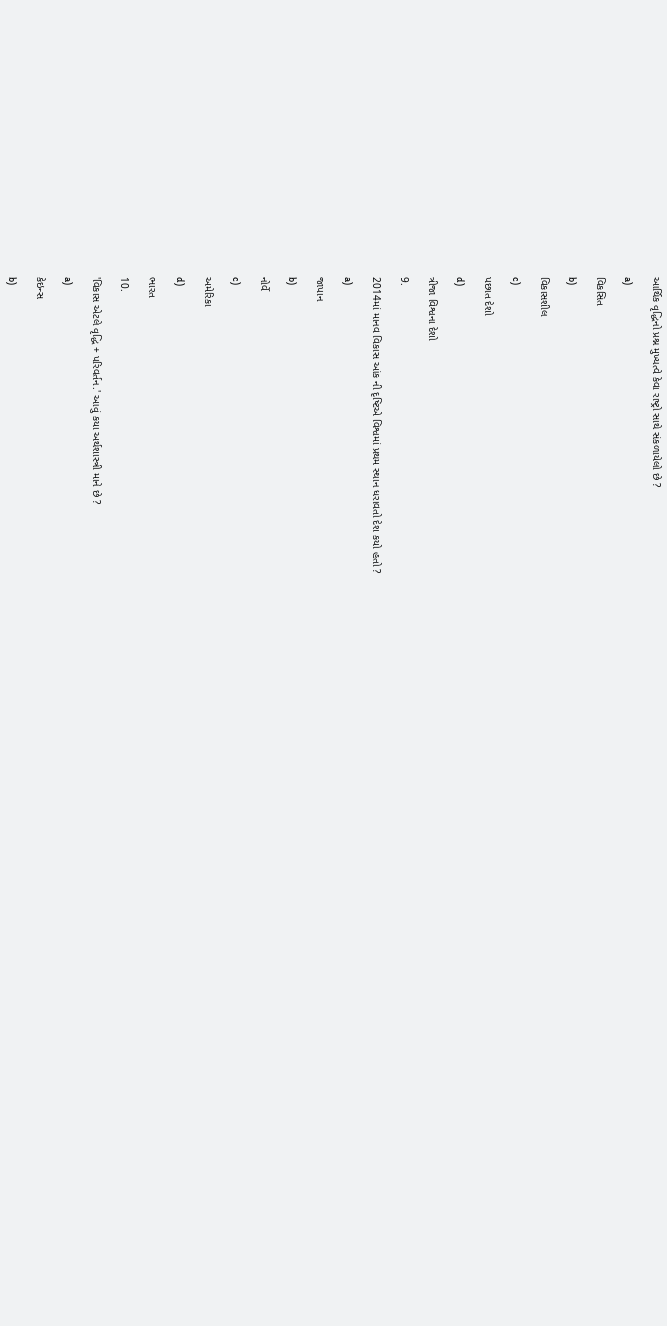આર્થિક વૃદ્ધિનો પ્રશ્ન મુખ્યત્વે કેવા રાષ્ટ્રો સાથે સંકળાયેલો છે ?

a)

વિકસિત

b)

વિકાસશીલ

c)

પછાત દેશો

d)

ત્રીજા વિશ્વના દેશો

9.

2014માં માનવ વિકાસ આંક ની દૃષ્ટિએ વિશ્વમાં પ્રથમ સ્થાન ધરાવતો દેશ કયો હતો ?

a)

જાપાન

b)

નોર્વે

c)

અમેરિકા

d)

ભારત

10.

'વિકાસ એટલે વૃદ્ધિ + પરિવર્તન.' આવું કયા અર્થશાસ્ત્રી માને છે ?

a)

કેઇન્સ

b)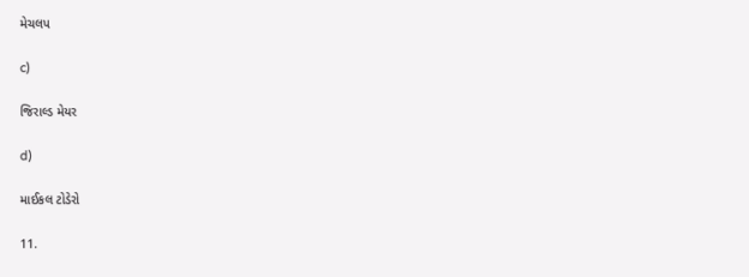મેચલપ

c)

જિરાલ્ડ મેયર

d)

માઈકલ ટોડેરો

11.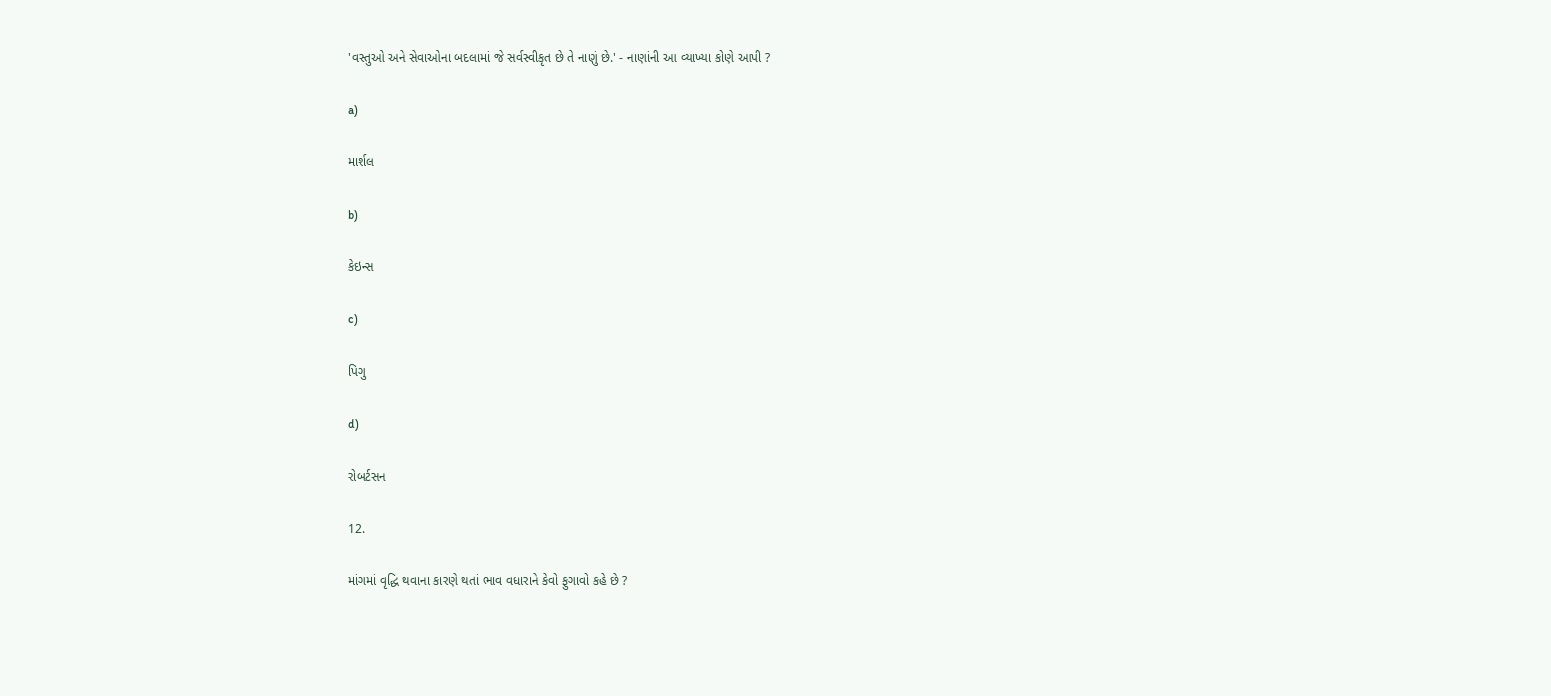'વસ્તુઓ અને સેવાઓના બદલામાં જે સર્વસ્વીકૃત છે તે નાણું છે.' - નાણાંની આ વ્યાખ્યા કોણે આપી ?

a)

માર્શલ

b)

કેઇન્સ

c)

પિગુ

d)

રોબર્ટસન

12.

માંગમાં વૃદ્ધિ થવાના કારણે થતાં ભાવ વધારાને કેવો ફુગાવો કહે છે ?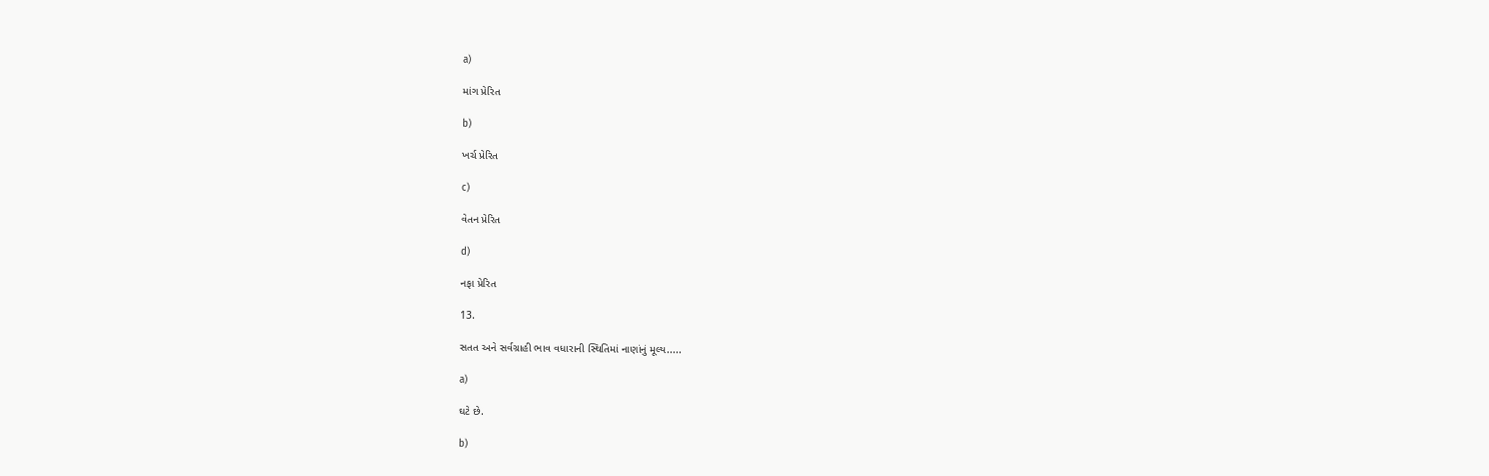a)

માંગ પ્રેરિત

b)

ખર્ચ પ્રેરિત

c)

વેતન પ્રેરિત

d)

નફા પ્રેરિત

13.

સતત અને સર્વગ્રાહી ભાવ વધારાની સ્થિતિમાં નાણાંનું મૂલ્ય.....

a)

ઘટે છે.

b)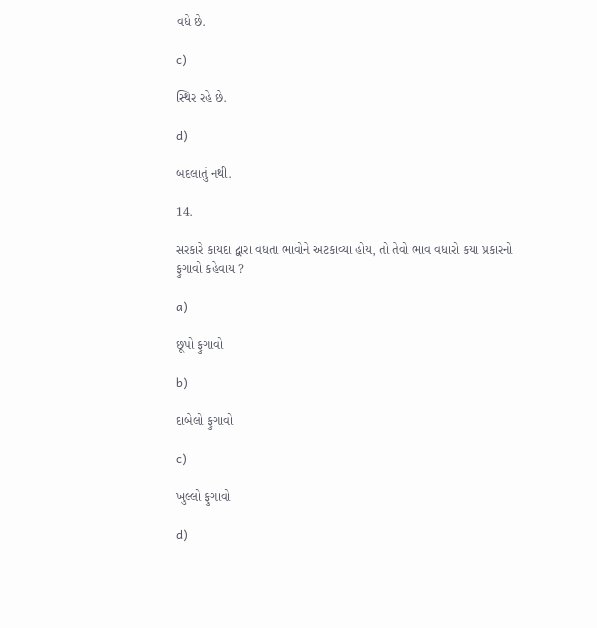વધે છે.

c)

સ્થિર રહે છે.

d)

બદલાતું નથી.

14.

સરકારે કાયદા દ્વારા વધતા ભાવોને અટકાવ્યા હોય, તો તેવો ભાવ વધારો કયા પ્રકારનો ફુગાવો કહેવાય ?

a)

છૂપો ફુગાવો

b)

દાબેલો ફુગાવો

c)

ખુલ્લો ફુગાવો

d)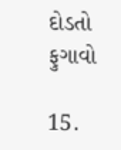દોડતો ફુગાવો

15.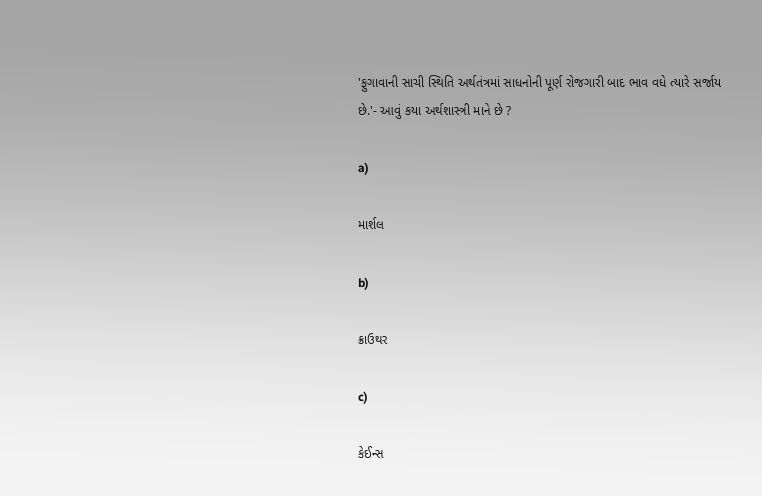'ફુગાવાની સાચી સ્થિતિ અર્થતંત્રમાં સાધનોની પૂર્ણ રોજગારી બાદ ભાવ વધે ત્યારે સર્જાય છે.'- આવું કયા અર્થશાસ્ત્રી માને છે ?

a)

માર્શલ

b)

ક્રાઉથર

c)

કેઈન્સ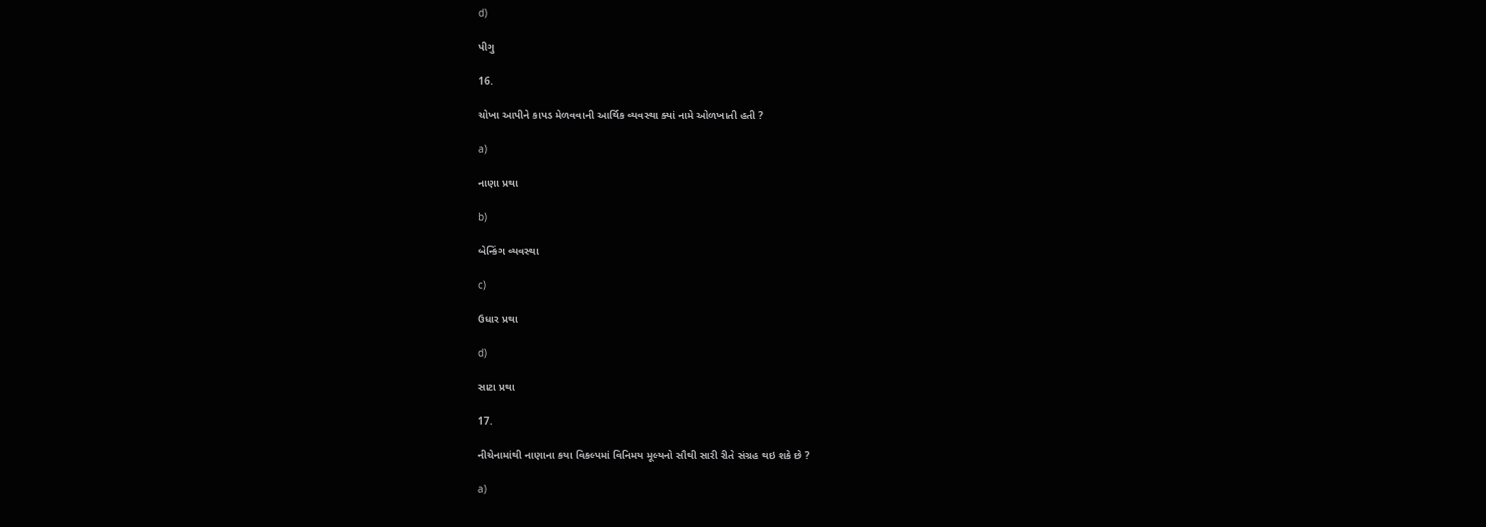d)

પીગુ

16.

ચોખા આપીને કાપડ મેળવવાની આર્થિક વ્યવસ્થા ક્યાં નામે ઓળખાતી હતી ?

a)

નાણા પ્રથા

b)

બેન્કિંગ વ્યવસ્થા

c)

ઉધાર પ્રથા

d)

સાટા પ્રથા

17.

નીચેનામાંથી નાણાના કયા વિકલ્પમાં વિનિમય મૂલ્યનો સૌથી સારી રીતે સંગ્રહ થઇ શકે છે ?

a)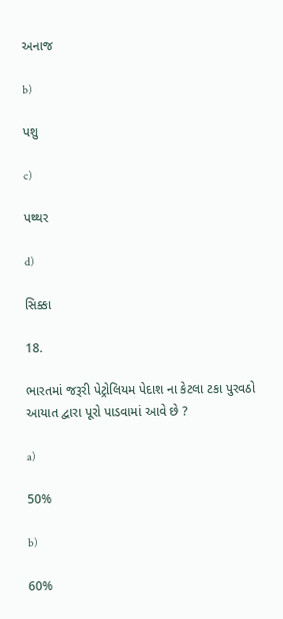અનાજ

b)

પશુ

c)

પથ્થર

d)

સિક્કા

18.

ભારતમાં જરૂરી પેટ્રોલિયમ પેદાશ ના કેટલા ટકા પુરવઠો આયાત દ્વારા પૂરો પાડવામાં આવે છે ?

a)

50%

b)

60%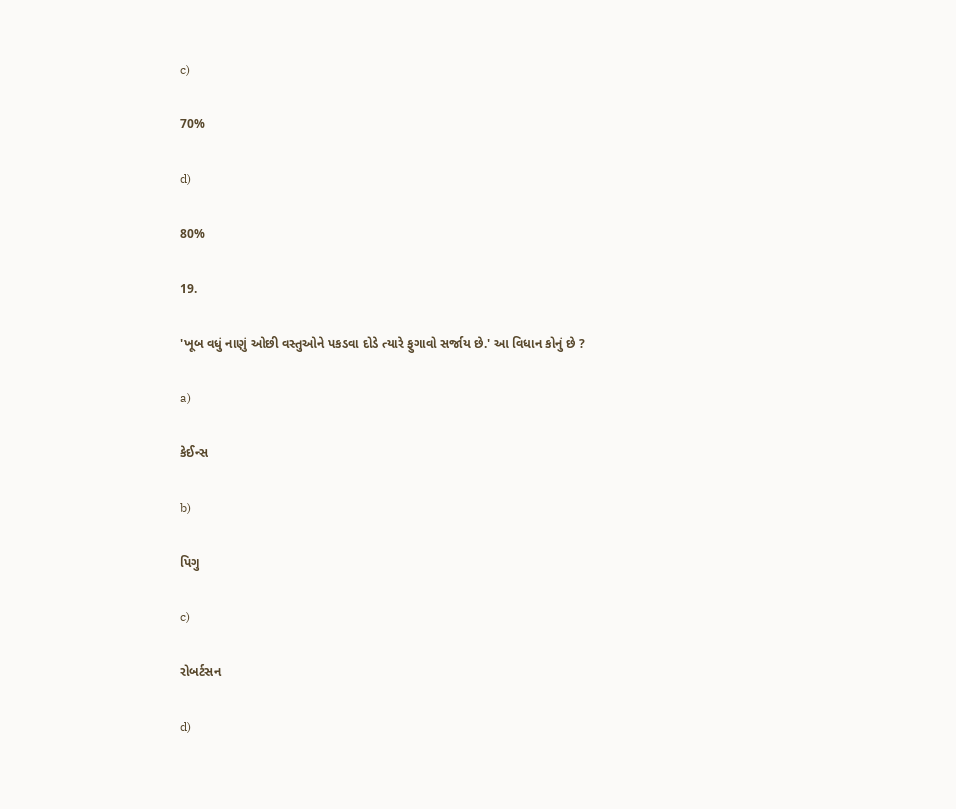c)

70%

d)

80%

19.

'ખૂબ વધું નાણું ઓછી વસ્તુઓને પકડવા દોડે ત્યારે ફુગાવો સર્જાય છે.' આ વિધાન કોનું છે ?

a)

કેઈન્સ

b)

પિગુ

c)

રોબર્ટસન

d)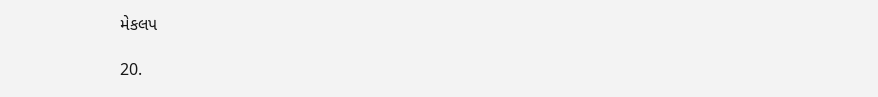મેકલપ

20.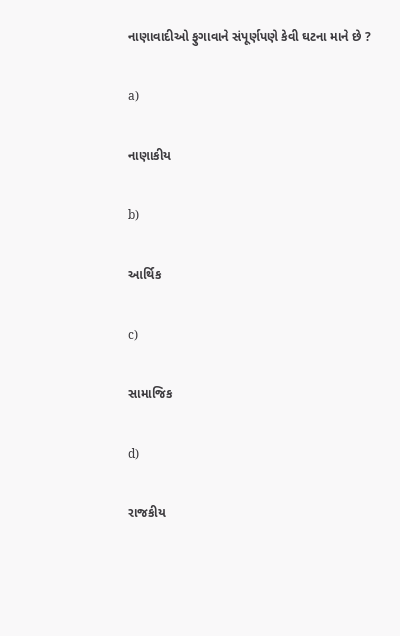નાણાવાદીઓ ફુગાવાને સંપૂર્ણપણે કેવી ઘટના માને છે ?

a)

નાણાકીય

b)

આર્થિક

c)

સામાજિક

d)

રાજકીય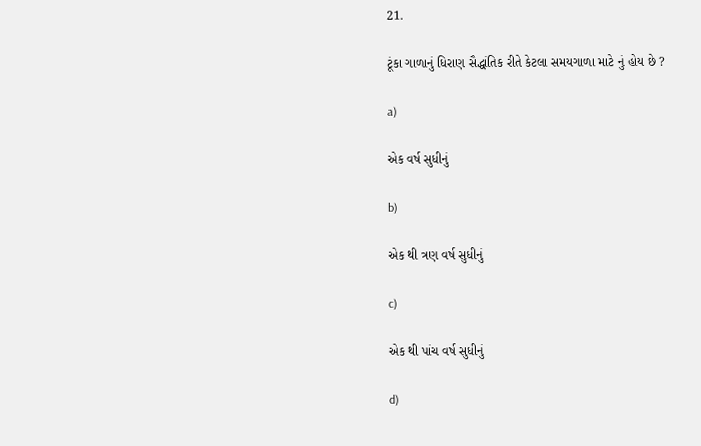21.

ટૂંકા ગાળાનું ધિરાણ સૈદ્ધાંતિક રીતે કેટલા સમયગાળા માટે નું હોય છે ?

a)

એક વર્ષ સુધીનું

b)

એક થી ત્રણ વર્ષ સુધીનું

c)

એક થી પાંચ વર્ષ સુધીનું

d)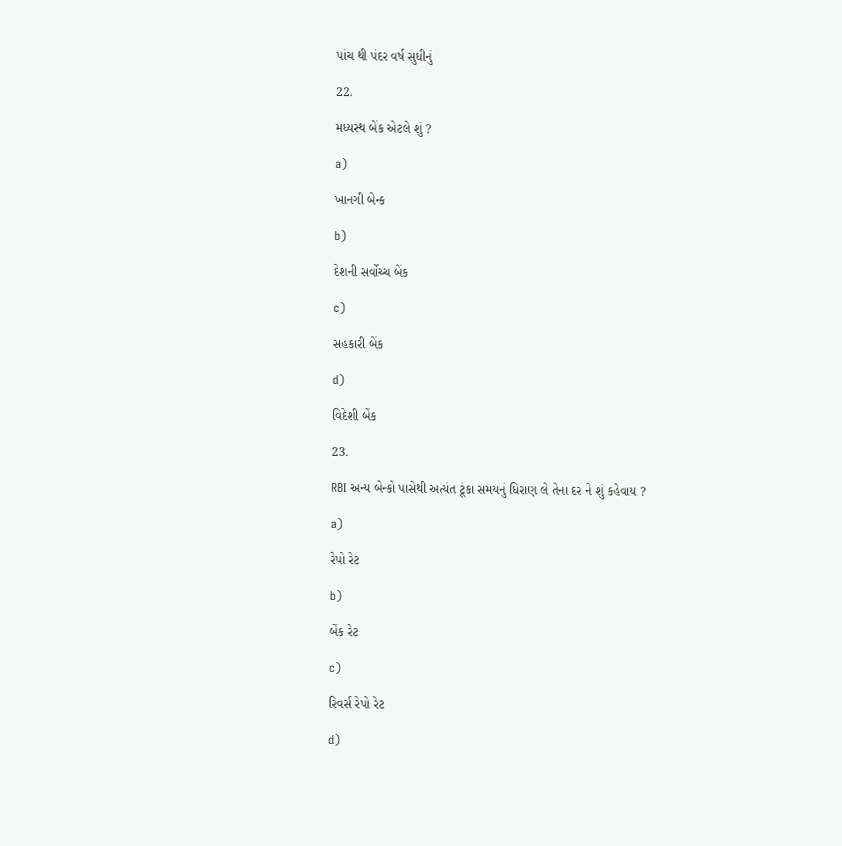પાંચ થી પંદર વર્ષ સુધીનું

22.

મધ્યસ્થ બેંક એટલે શું ?

a)

ખાનગી બેન્ક

b)

દેશની સર્વોચ્ચ બેંક

c)

સહકારી બેંક

d)

વિદેશી બેંક

23.

RBI અન્ય બેન્કો પાસેથી અત્યંત ટૂંકા સમયનું ધિરાણ લે તેના દર ને શું કહેવાય ?

a)

રેપો રેટ

b)

બેંક રેટ

c)

રિવર્સ રેપો રેટ

d)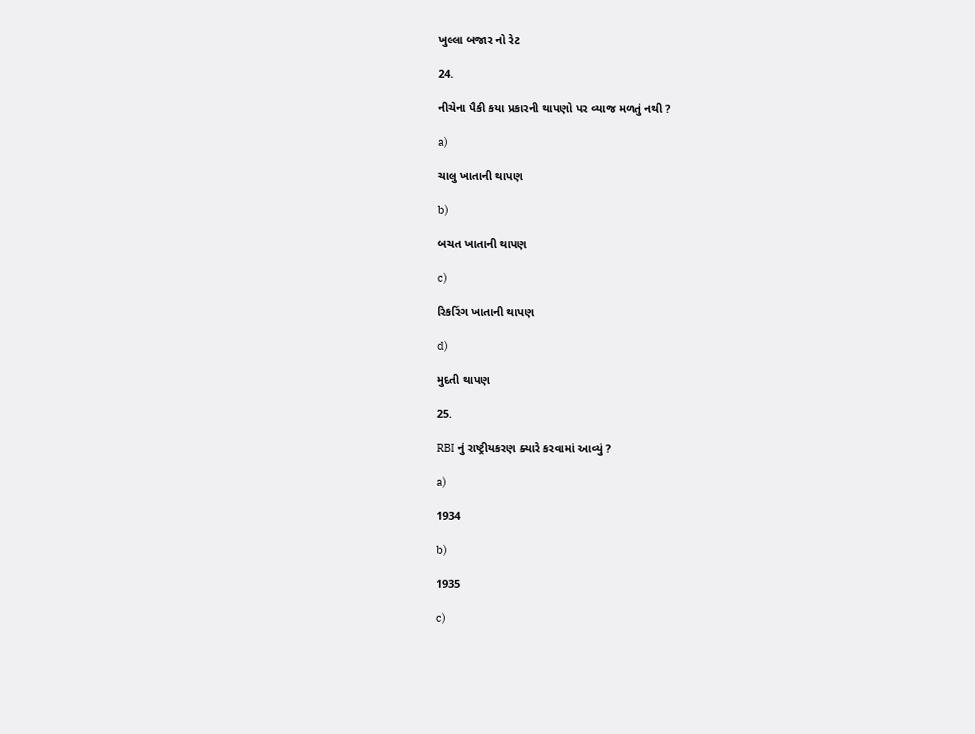ખુલ્લા બજાર નો રેટ

24.

નીચેના પૈકી કયા પ્રકારની થાપણો પર વ્યાજ મળતું નથી ?

a)

ચાલુ ખાતાની થાપણ

b)

બચત ખાતાની થાપણ

c)

રિકરિંગ ખાતાની થાપણ

d)

મુદતી થાપણ

25.

RBI નું રાષ્ટ્રીયકરણ ક્યારે કરવામાં આવ્યું ?

a)

1934

b)

1935

c)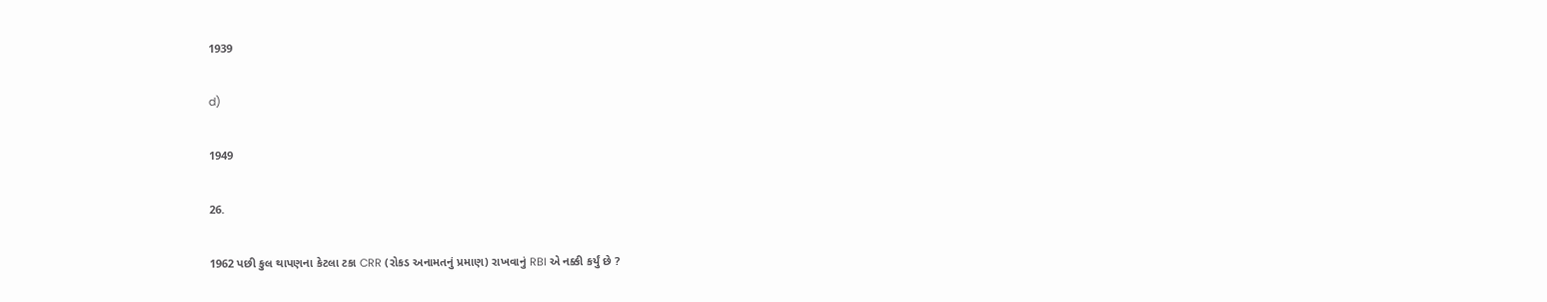1939

d)

1949

26.

1962 પછી કુલ થાપણના કેટલા ટકા CRR (રોકડ અનામતનું પ્રમાણ) રાખવાનું RBI એ નક્કી કર્યું છે ?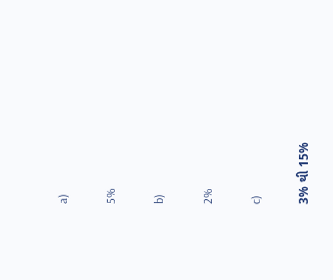a)

5%

b)

2%

c)

3% થી 15%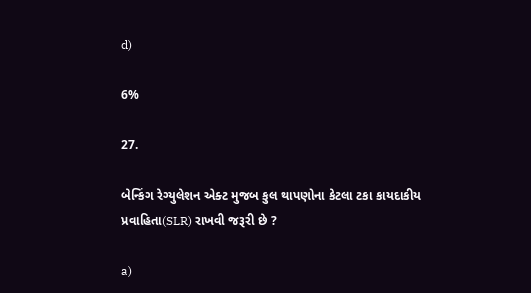d)

6%

27.

બેન્કિંગ રેગ્યુલેશન એક્ટ મુજબ કુલ થાપણોના કેટલા ટકા કાયદાકીય પ્રવાહિતા(SLR) રાખવી જરૂરી છે ?

a)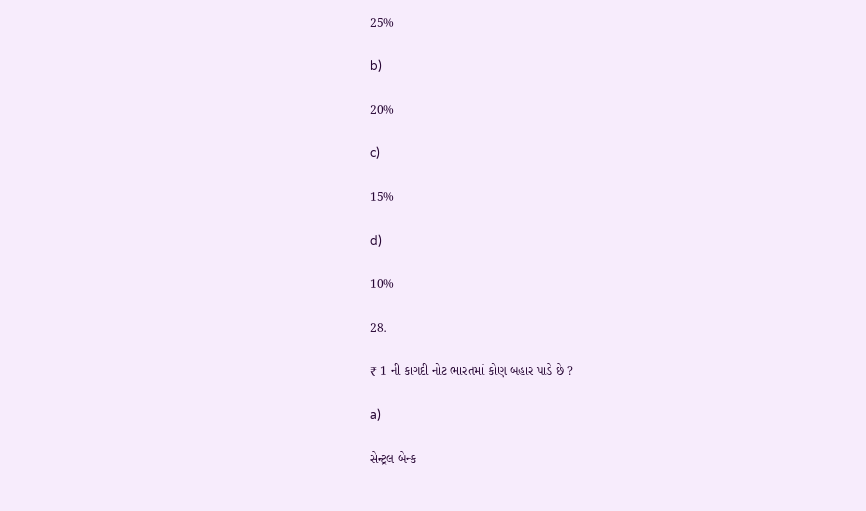25%

b)

20%

c)

15%

d)

10%

28.

₹ 1 ની કાગદી નોટ ભારતમાં કોણ બહાર પાડે છે ?

a)

સેન્ટ્રલ બેન્ક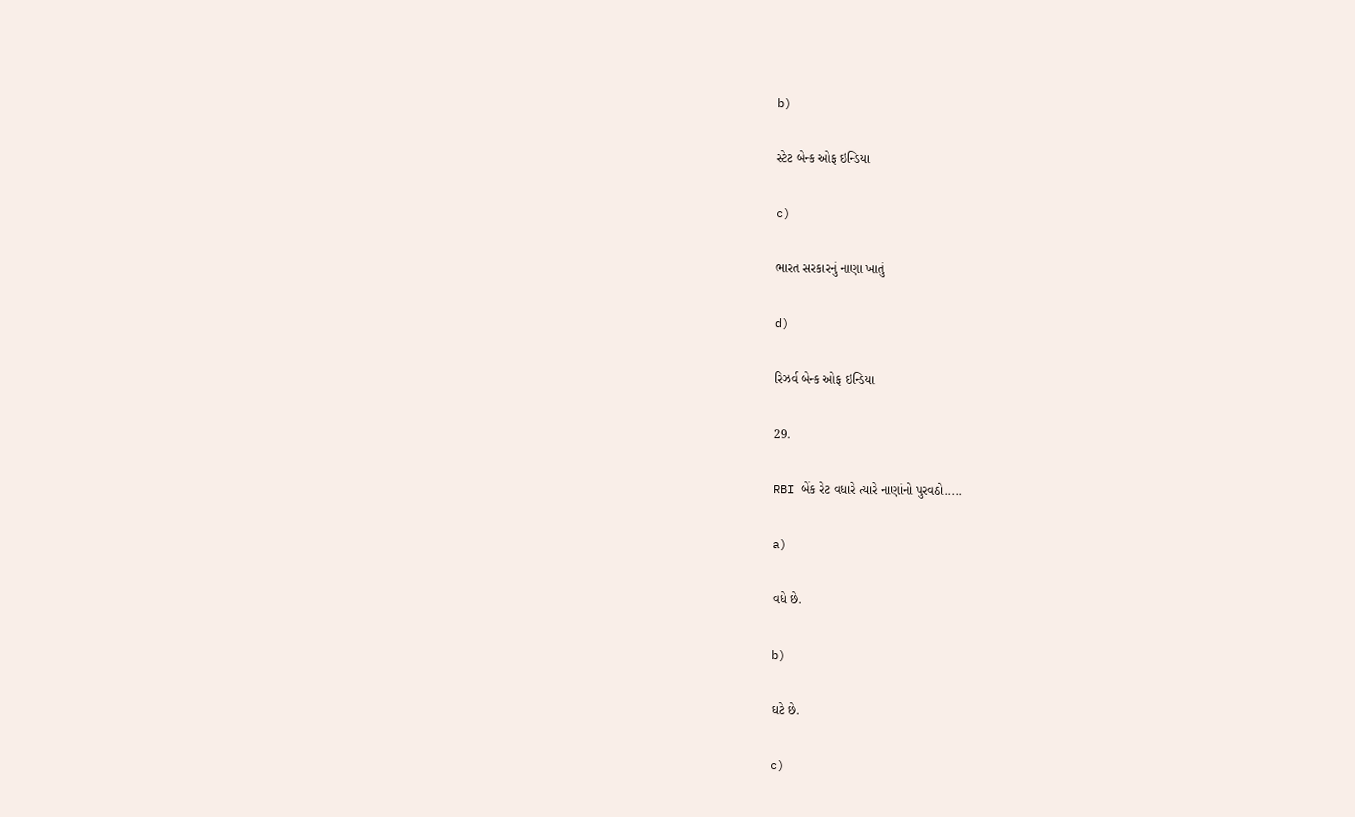b)

સ્ટેટ બેન્ક ઓફ ઇન્ડિયા

c)

ભારત સરકારનું નાણા ખાતું

d)

રિઝર્વ બેન્ક ઓફ ઇન્ડિયા

29.

RBI બેંક રેટ વધારે ત્યારે નાણાંનો પુરવઠો.....

a)

વધે છે.

b)

ઘટે છે.

c)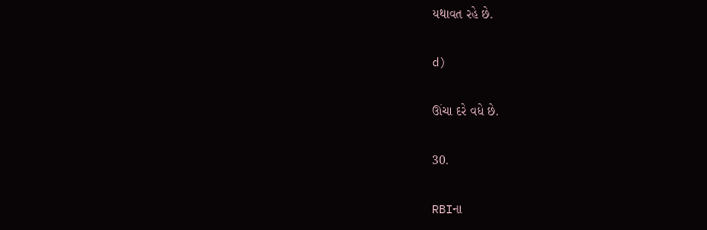યથાવત રહે છે.

d)

ઊંચા દરે વધે છે.

30.

RBIના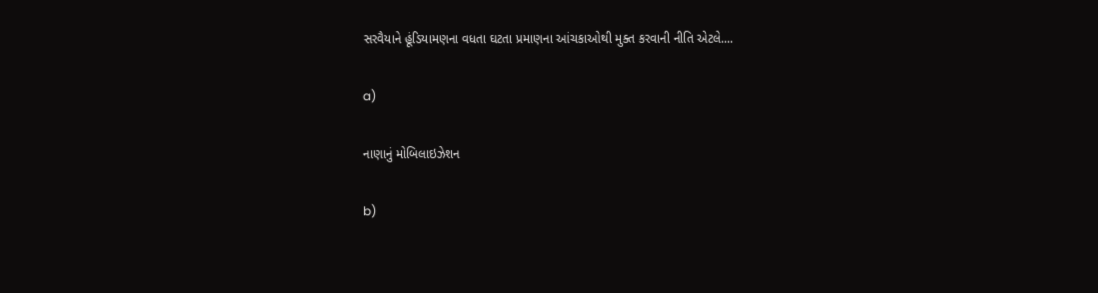સરવૈયાને હૂંડિયામણના વધતા ઘટતા પ્રમાણના આંચકાઓથી મુક્ત કરવાની નીતિ એટલે....

a)

નાણાનું મોબિલાઇઝેશન

b)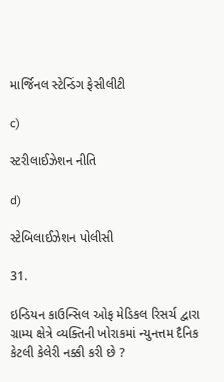માર્જિનલ સ્ટેન્ડિંગ ફેસીલીટી

c)

સ્ટરીલાઈઝેશન નીતિ

d)

સ્ટેબિલાઈઝેશન પોલીસી

31.

ઇન્ડિયન કાઉન્સિલ ઓફ મેડિકલ રિસર્ચ દ્વારા ગ્રામ્ય ક્ષેત્રે વ્યક્તિની ખોરાકમાં ન્યુનત્તમ દૈનિક કેટલી કેલેરી નક્કી કરી છે ?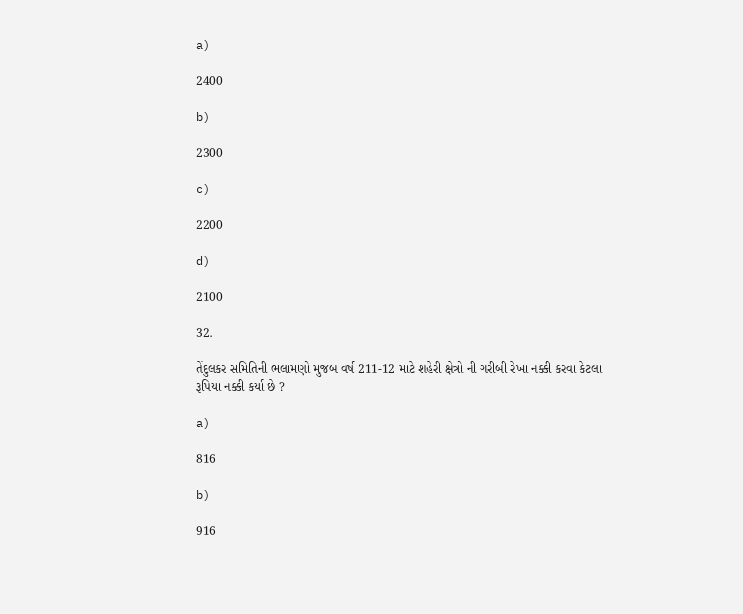a)

2400

b)

2300

c)

2200

d)

2100

32.

તેંદુલકર સમિતિની ભલામણો મુજબ વર્ષ 211-12 માટે શહેરી ક્ષેત્રો ની ગરીબી રેખા નક્કી કરવા કેટલા રૂપિયા નક્કી કર્યા છે ?

a)

816

b)

916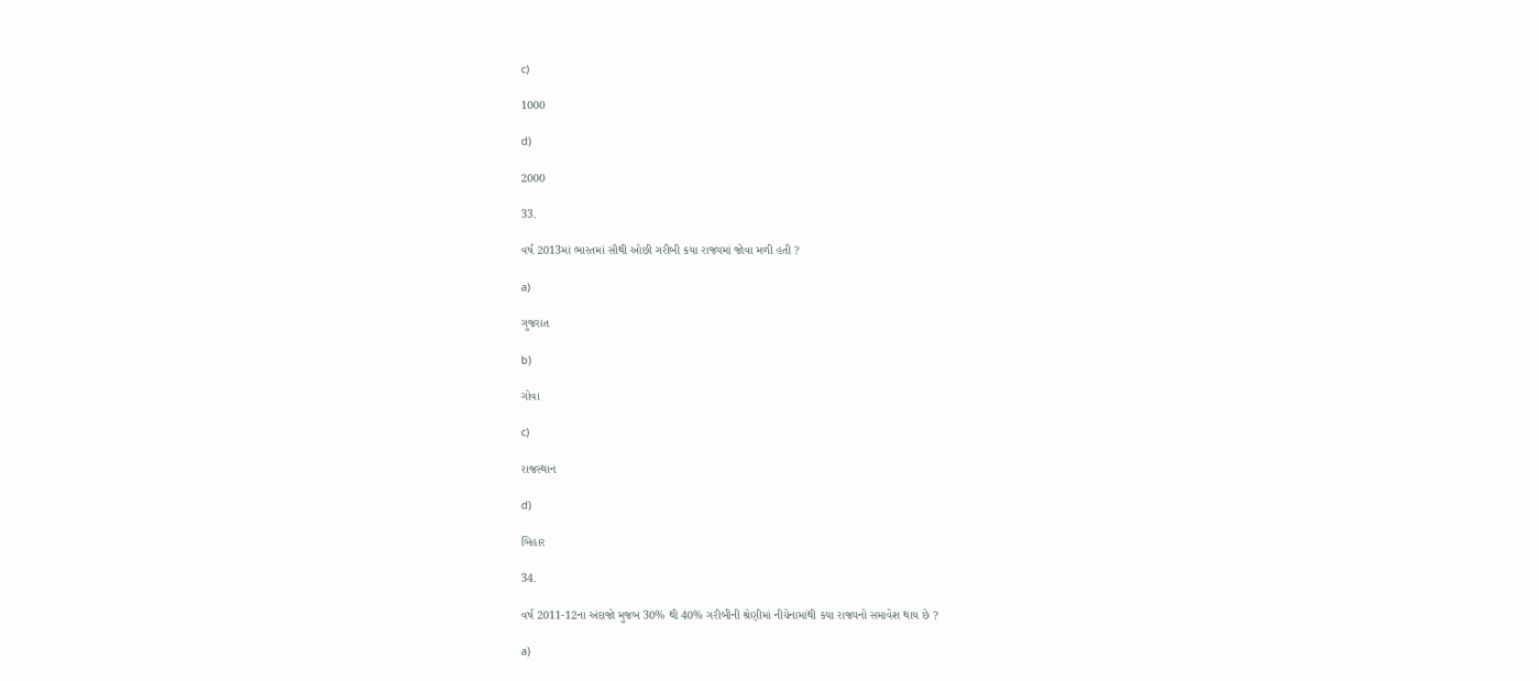c)

1000

d)

2000

33.

વર્ષ 2013માં ભારતમાં સૌથી ઓછી ગરીબી કયા રાજ્યમાં જોવા મળી હતી ?

a)

ગુજરાત

b)

ગોવા

c)

રાજસ્થાન

d)

બિહાર

34.

વર્ષ 2011-12ના અંદાજો મુજબ 30% થી 40% ગરીબીની શ્રેણીમાં નીચેનામાંથી કયા રાજ્યનો સમાવેશ થાય છે ?

a)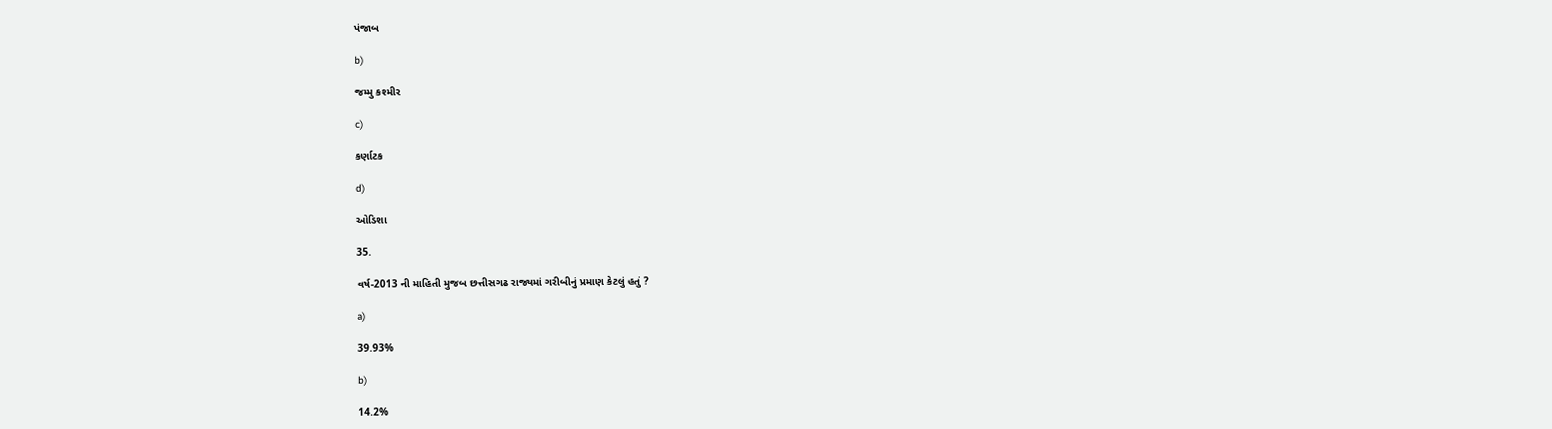પંજાબ

b)

જમ્મુ કશ્મીર

c)

કર્ણાટક

d)

ઓડિશા

35.

વર્ષ-2013 ની માહિતી મુજબ છત્તીસગઢ રાજ્યમાં ગરીબીનું પ્રમાણ કેટલું હતું ?

a)

39.93%

b)

14.2%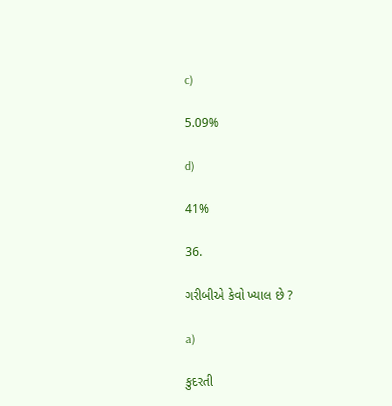c)

5.09%

d)

41%

36.

ગરીબીએ કેવો ખ્યાલ છે ?

a)

કુદરતી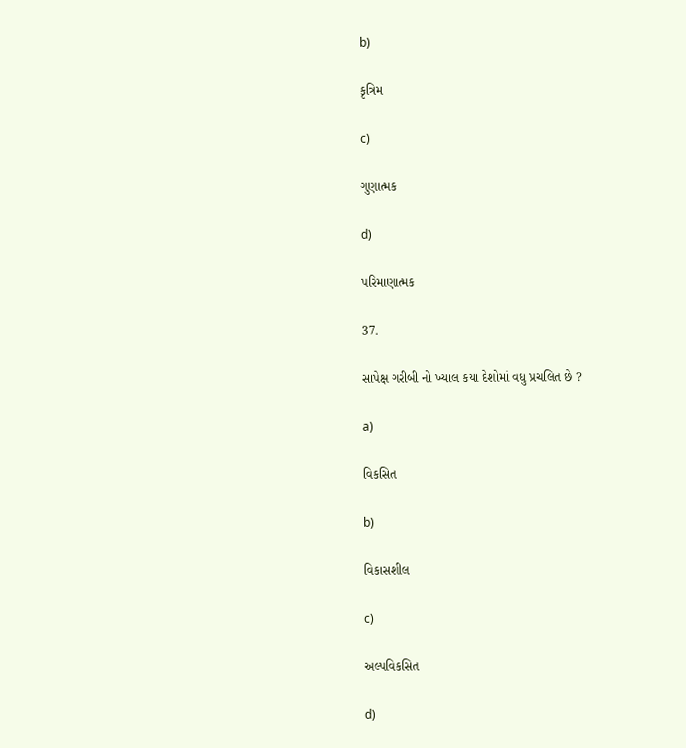b)

કૃત્રિમ

c)

ગુણાત્મક

d)

પરિમાણાત્મક

37.

સાપેક્ષ ગરીબી નો ખ્યાલ કયા દેશોમાં વધુ પ્રચલિત છે ?

a)

વિકસિત

b)

વિકાસશીલ

c)

અલ્પવિકસિત

d)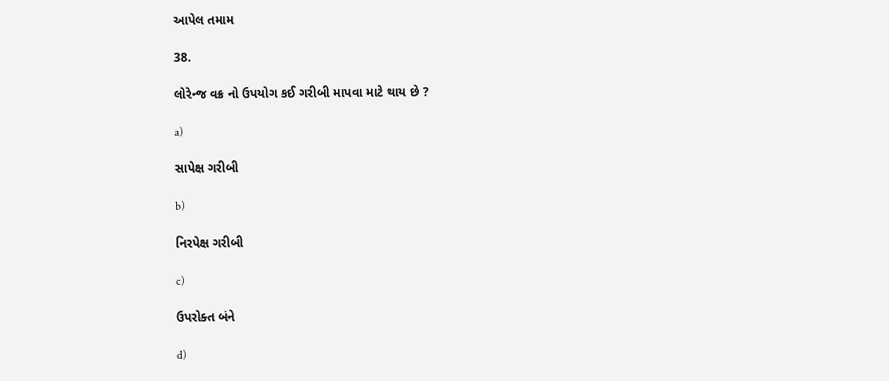આપેલ તમામ

38.

લોરેન્જ વક્ર નો ઉપયોગ કઈ ગરીબી માપવા માટે થાય છે ?

a)

સાપેક્ષ ગરીબી

b)

નિરપેક્ષ ગરીબી

c)

ઉપરોક્ત બંને

d)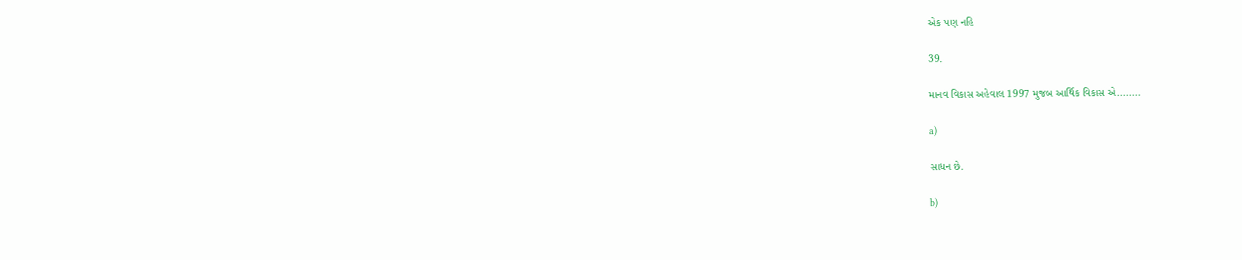એક પણ નહિ

39.

માનવ વિકાસ અહેવાલ 1997 મુજબ આર્થિક વિકાસ એ........

a)

સાધન છે.

b)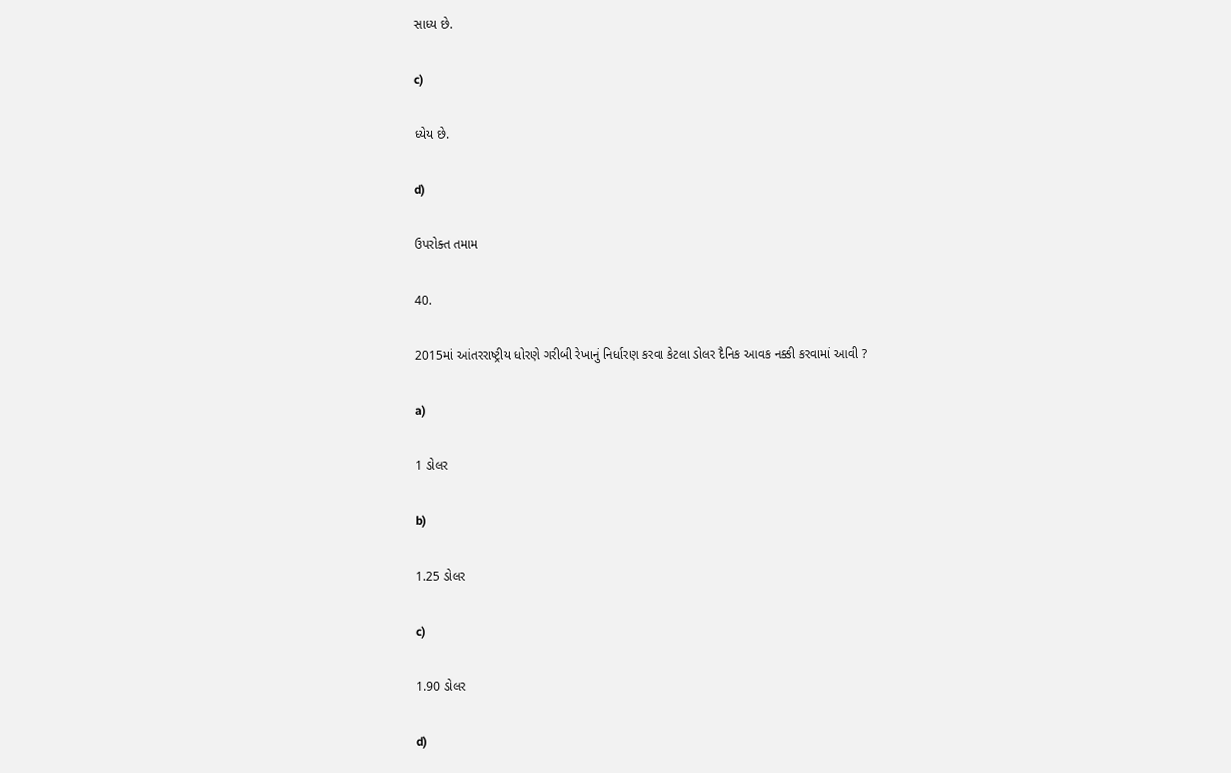સાધ્ય છે.

c)

ધ્યેય છે.

d)

ઉપરોક્ત તમામ

40.

2015માં આંતરરાષ્ટ્રીય ધોરણે ગરીબી રેખાનું નિર્ધારણ કરવા કેટલા ડોલર દૈનિક આવક નક્કી કરવામાં આવી ?

a)

1 ડોલર

b)

1.25 ડોલર

c)

1.90 ડોલર

d)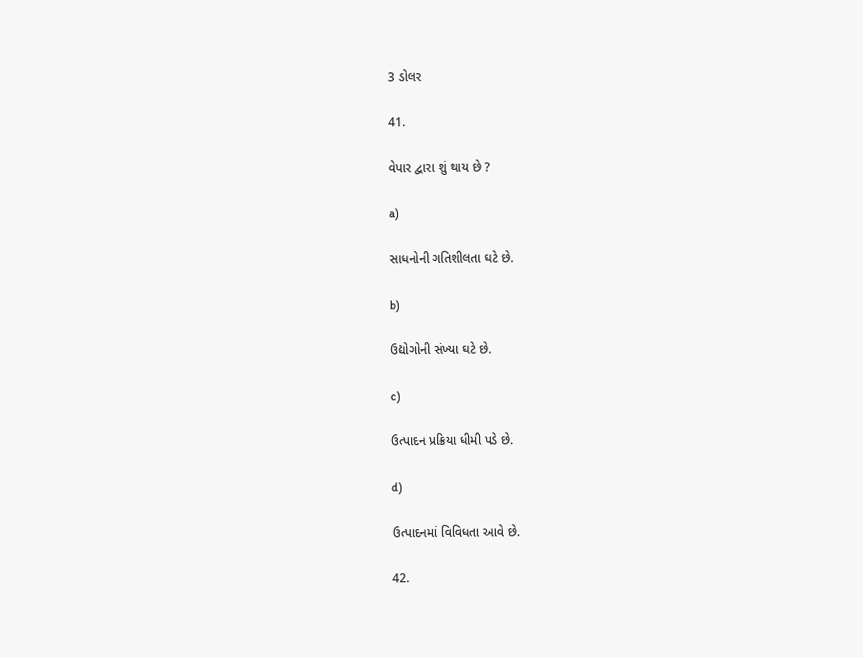3 ડોલર

41.

વેપાર દ્વારા શું થાય છે ?

a)

સાધનોની ગતિશીલતા ઘટે છે.

b)

ઉદ્યોગોની સંખ્યા ઘટે છે.

c)

ઉત્પાદન પ્રક્રિયા ધીમી પડે છે.

d)

ઉત્પાદનમાં વિવિધતા આવે છે.

42.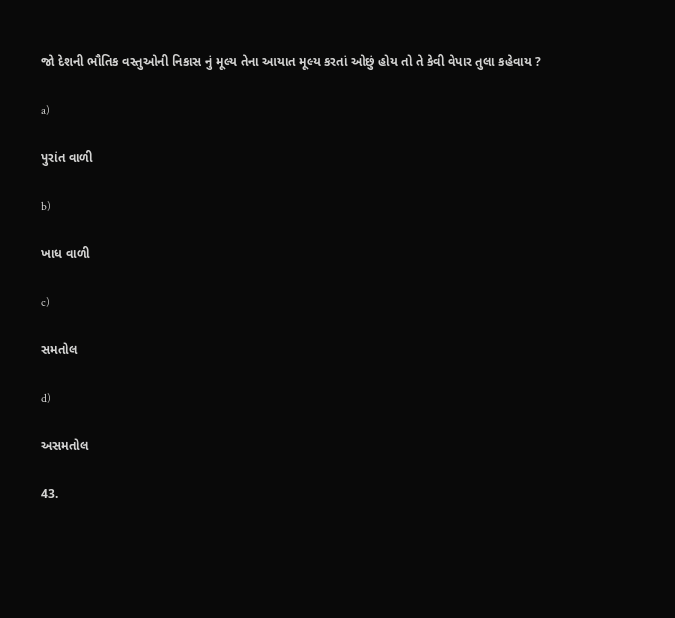જો દેશની ભૌતિક વસ્તુઓની નિકાસ નું મૂલ્ય તેના આયાત મૂલ્ય કરતાં ઓછું હોય તો તે કેવી વેપાર તુલા કહેવાય ?

a)

પુરાંત વાળી

b)

ખાધ વાળી

c)

સમતોલ

d)

અસમતોલ

43.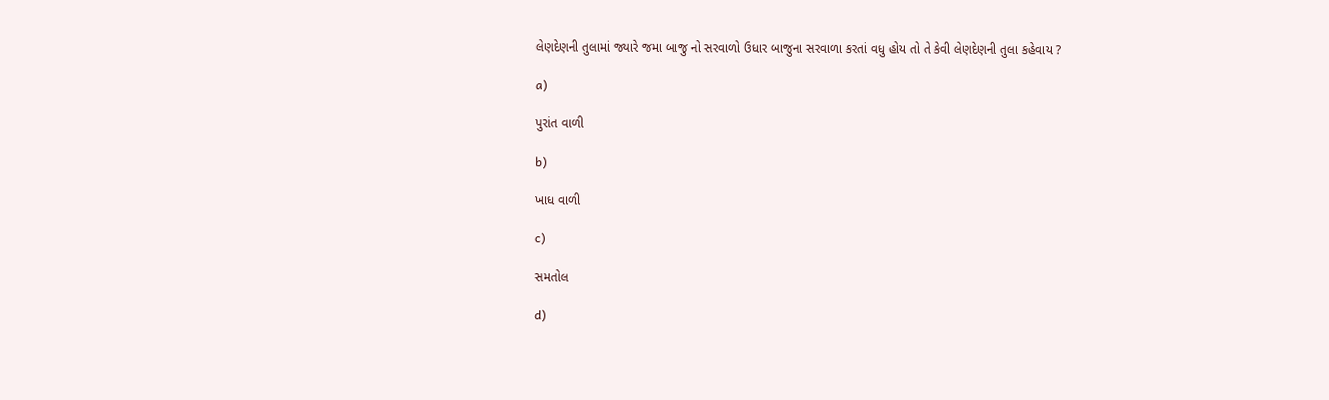લેણદેણની તુલામાં જ્યારે જમા બાજુ નો સરવાળો ઉધાર બાજુના સરવાળા કરતાં વધુ હોય તો તે કેવી લેણદેણની તુલા કહેવાય ?

a)

પુરાંત વાળી

b)

ખાધ વાળી

c)

સમતોલ

d)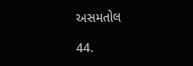અસમતોલ

44.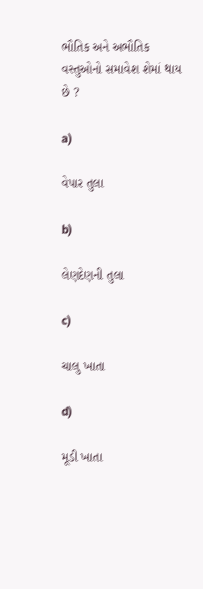ભૌતિક અને અભૌતિક વસ્તુઓનો સમાવેશ શેમાં થાય છે ?

a)

વેપાર તુલા

b)

લેણદેણની તુલા

c)

ચાલુ ખાતા

d)

મૂડી ખાતા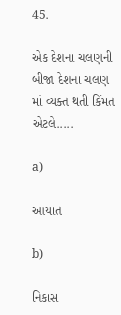45.

એક દેશના ચલણની બીજા દેશના ચલણ માં વ્યક્ત થતી કિંમત એટલે.....

a)

આયાત

b)

નિકાસ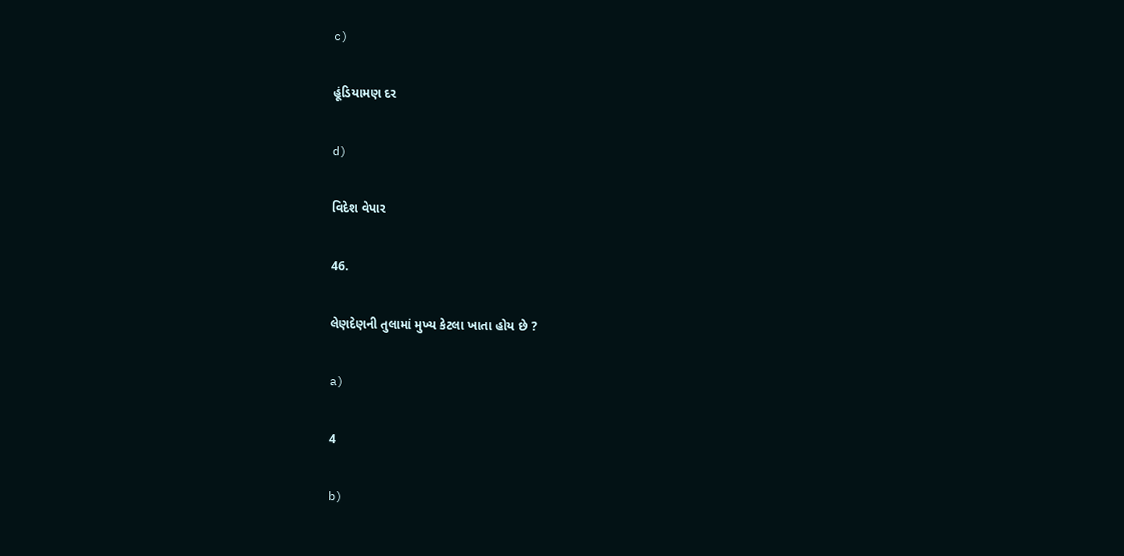c)

હૂંડિયામણ દર

d)

વિદેશ વેપાર

46.

લેણદેણની તુલામાં મુખ્ય કેટલા ખાતા હોય છે ?

a)

4

b)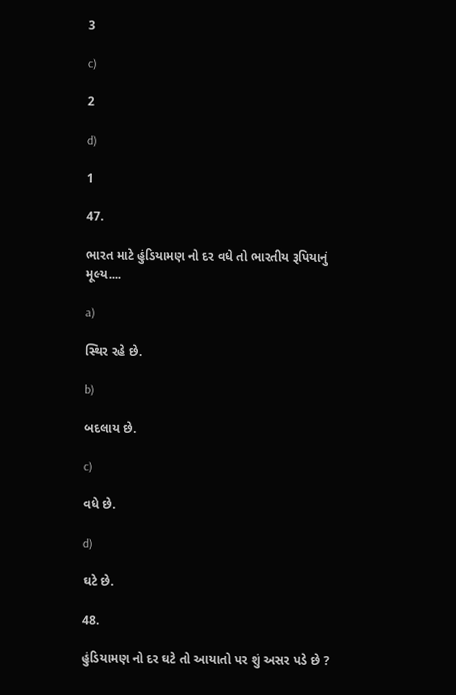3

c)

2

d)

1

47.

ભારત માટે હુંડિયામણ નો દર વધે તો ભારતીય રૂપિયાનું મૂલ્ય....

a)

સ્થિર રહે છે.

b)

બદલાય છે.

c)

વધે છે.

d)

ઘટે છે.

48.

હુંડિયામણ નો દર ઘટે તો આયાતો પર શું અસર પડે છે ?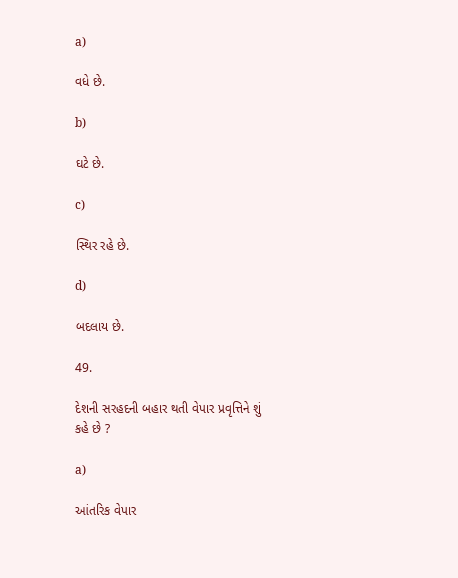a)

વધે છે.

b)

ઘટે છે.

c)

સ્થિર રહે છે.

d)

બદલાય છે.

49.

દેશની સરહદની બહાર થતી વેપાર પ્રવૃત્તિને શું કહે છે ?

a)

આંતરિક વેપાર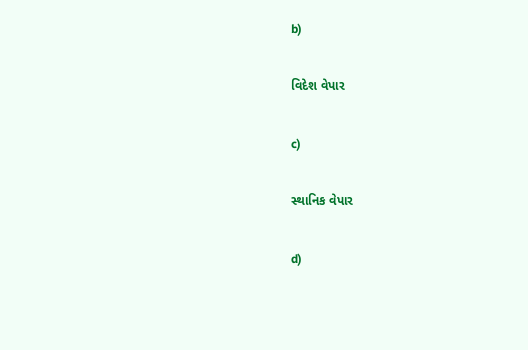b)

વિદેશ વેપાર

c)

સ્થાનિક વેપાર

d)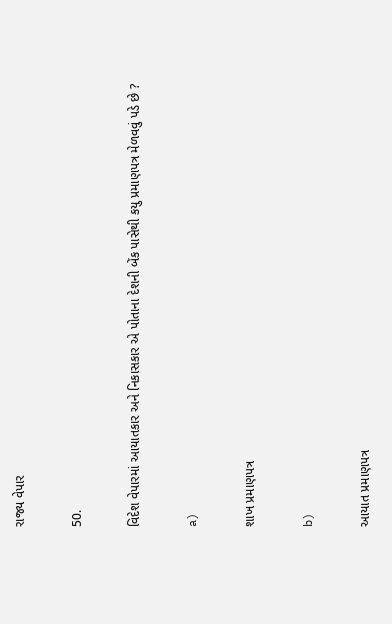રાજ્ય વેપાર

50.

વિદેશ વેપારમાં આયાતકાર અને નિકાસકાર એ પોતાના દેશની બેંક પાસેથી કયુ પ્રમાણપત્ર મેળવવું પડે છે ?

a)

શાખ પ્રમાણપત્ર

b)

આયાત પ્રમાણપત્ર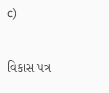c)

વિકાસ પત્ર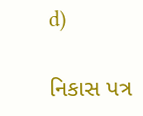d)

નિકાસ પત્ર